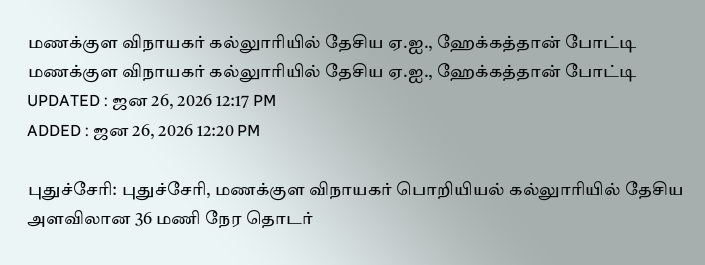மணக்குள விநாயகர் கல்லுாரியில் தேசிய ஏ.ஐ., ஹேக்கத்தான் போட்டி
மணக்குள விநாயகர் கல்லுாரியில் தேசிய ஏ.ஐ., ஹேக்கத்தான் போட்டி
UPDATED : ஜன 26, 2026 12:17 PM
ADDED : ஜன 26, 2026 12:20 PM

புதுச்சேரி: புதுச்சேரி, மணக்குள விநாயகர் பொறியியல் கல்லுாரியில் தேசிய அளவிலான 36 மணி நேர தொடர்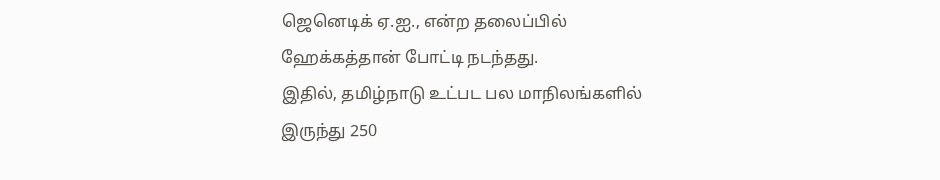ஜெனெடிக் ஏ.ஐ., என்ற தலைப்பில் ஹேக்கத்தான் போட்டி நடந்தது.
இதில், தமிழ்நாடு உட்பட பல மாநிலங்களில் இருந்து 250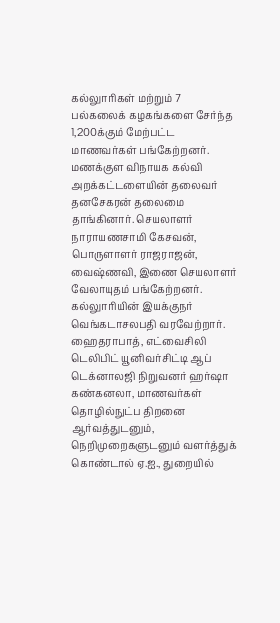கல்லுாரிகள் மற்றும் 7 பல்கலைக் கழகங்களை சேர்ந்த 1,200க்கும் மேற்பட்ட மாணவர்கள் பங்கேற்றனர்.
மணக்குள விநாயக கல்வி அறக்கட்டளையின் தலைவர் தனசேகரன் தலைமை தாங்கினார். செயலாளர் நாராயணசாமி கேசவன், பொருளாளர் ராஜராஜன், வைஷ்ணவி, இணை செயலாளர் வேலாயுதம் பங்கேற்றனர்.
கல்லுாரியின் இயக்குநர் வெங்கடாசலபதி வரவேற்றார். ஹைதராபாத், எட்வைசிலி டெலிபிட் யூனிவர்சிட்டி ஆப் டெக்னாலஜி நிறுவனர் ஹர்ஷா கண்கனலா, மாணவர்கள் தொழில்நுட்ப திறனை ஆர்வத்துடனும், நெறிமுறைகளுடனும் வளர்த்துக் கொண்டால் ஏ.ஐ., துறையில்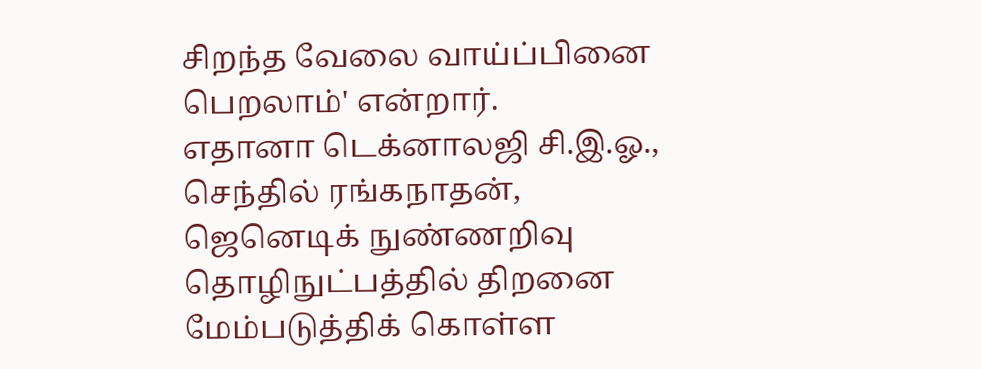சிறந்த வேலை வாய்ப்பினை பெறலாம்' என்றார்.
எதானா டெக்னாலஜி சி.இ.ஓ., செந்தில் ரங்கநாதன், ஜெனெடிக் நுண்ணறிவு தொழிநுட்பத்தில் திறனை மேம்படுத்திக் கொள்ள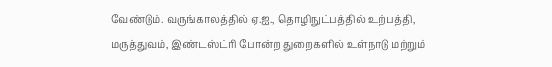வேண்டும். வருங்காலத்தில் ஏ.ஐ., தொழிநுட்பத்தில் உற்பத்தி, மருத்துவம், இண்டஸ்ட்ரி போன்ற துறைகளில் உள்நாடு மற்றும்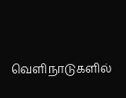வெளிநாடுகளில்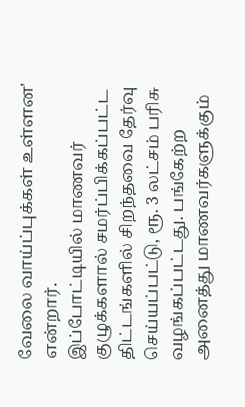வேலை வாய்ப்புக்கள் உள்ளன' என்றார்.
இப்போட்டியில் மாணவர் குழுக்களால் சமர்ப்பிக்கப்பட்ட திட்டங்களில் சிறந்தவை தேர்வு செய்யப்பட்டு, ரூ. 3 லட்சம் பரிசு வழங்கப்பட்டது. பங்கேற்ற அனைத்து மாணவர்களுக்கும்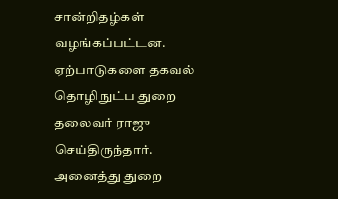சான்றிதழ்கள் வழங்கப்பட்டன.
ஏற்பாடுகளை தகவல் தொழிநுட்ப துறை தலைவர் ராஜு செய்திருந்தார். அனைத்து துறை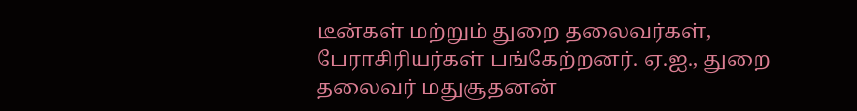டீன்கள் மற்றும் துறை தலைவர்கள், பேராசிரியர்கள் பங்கேற்றனர். ஏ.ஐ., துறை தலைவர் மதுசூதனன்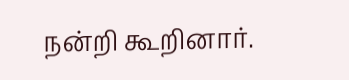நன்றி கூறினார்.